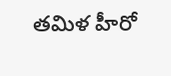తమిళ హీరో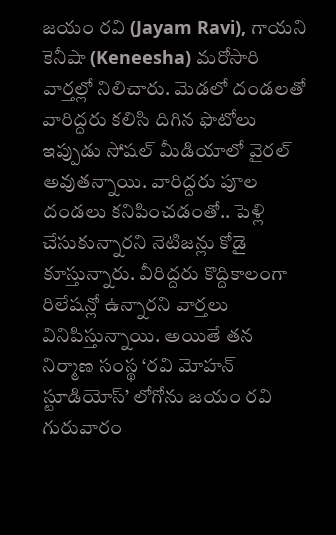జయం రవి (Jayam Ravi), గాయని కెనీషా (Keneesha) మరోసారి వార్తల్లో నిలిచారు. మెడలో దండలతో వారిద్దరు కలిసి దిగిన ఫొటోలు ఇప్పుడు సోషల్ మీడియాలో వైరల్ అవుతన్నాయి. వారిద్దరు పూల దండలు కనిపించడంతో.. పెళ్లి చేసుకున్నారని నెటిజన్లు కోడై కూస్తున్నారు. వీరిద్దరు కొద్దికాలంగా రిలేషన్లో ఉన్నారని వార్తలు వినిపిస్తున్నాయి. అయితే తన నిర్మాణ సంస్థ ‘రవి మోహన్ స్టూడియోస్’ లోగోను జయం రవి గురువారం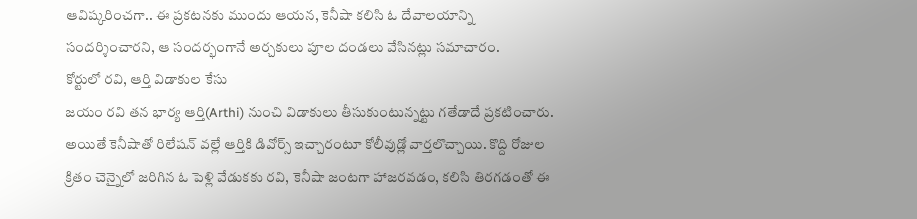ఆవిష్కరించగా.. ఈ ప్రకటనకు ముందు ఆయన, కెనీషా కలిసి ఓ దేవాలయాన్ని సందర్శించారని, ఆ సందర్భంగానే అర్చకులు పూల దండలు వేసినట్లు సమాచారం.
కోర్టులో రవి, ఆర్తి విడాకుల కేసు
జయం రవి తన భార్య ఆర్తి(Arthi) నుంచి విడాకులు తీసుకుంటున్నట్టు గతేడాదే ప్రకటించారు. అయితే కెనీషాతో రిలేషన్ వల్లే ఆర్తికి డివోర్స్ ఇచ్చారంటూ కోలీవుడ్లో వార్తలొచ్చాయి. కొద్ది రోజుల క్రితం చెన్నైలో జరిగిన ఓ పెళ్లి వేడుకకు రవి, కెనీషా జంటగా హాజరవడం, కలిసి తిరగడంతో ఈ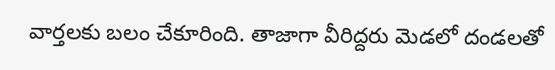వార్తలకు బలం చేకూరింది. తాజాగా వీరిద్దరు మెడలో దండలతో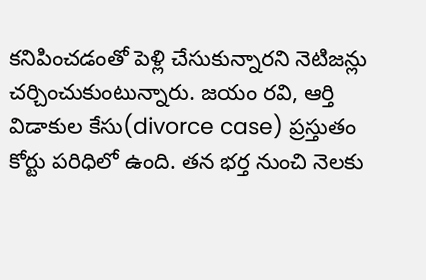కనిపించడంతో పెళ్లి చేసుకున్నారని నెటిజన్లు చర్చించుకుంటున్నారు. జయం రవి, ఆర్తి విడాకుల కేసు(divorce case) ప్రస్తుతం కోర్టు పరిధిలో ఉంది. తన భర్త నుంచి నెలకు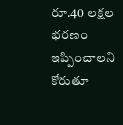రూ.40 లక్షల భరణం ఇప్పించాలని కోరుతూ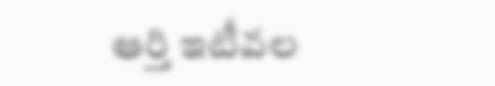ఆర్తి ఇటీవల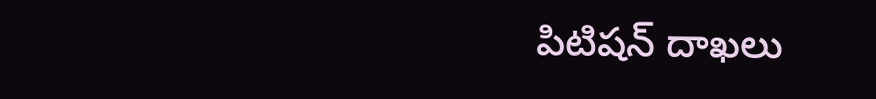పిటిషన్ దాఖలు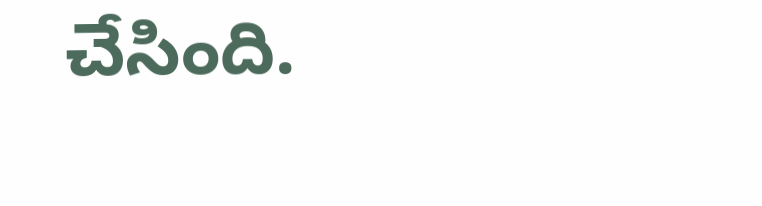చేసింది.